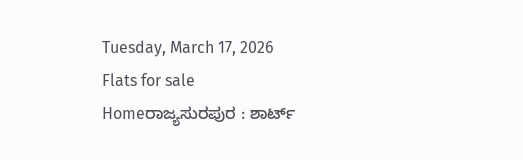Tuesday, March 17, 2026
Flats for sale
Homeರಾಜ್ಯಸುರಪುರ : ಶಾರ್ಟ್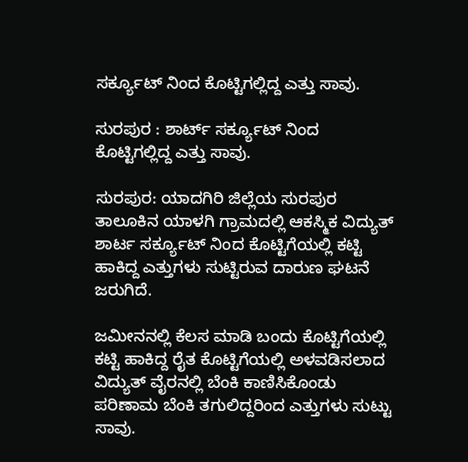ಸರ್ಕ್ಯೂಟ್ ನಿಂದ ಕೊಟ್ಟಿಗಲ್ಲಿದ್ದ ಎತ್ತು ಸಾವು.

ಸುರಪುರ : ಶಾರ್ಟ್ ಸರ್ಕ್ಯೂಟ್ ನಿಂದ ಕೊಟ್ಟಿಗಲ್ಲಿದ್ದ ಎತ್ತು ಸಾವು.

ಸುರಪುರ: ಯಾದಗಿರಿ ಜಿಲ್ಲೆಯ ಸುರಪುರ ತಾಲೂಕಿನ ಯಾಳಗಿ ಗ್ರಾಮದಲ್ಲಿ ಆಕಸ್ಮಿಕ ವಿದ್ಯುತ್ ಶಾರ್ಟ ಸರ್ಕ್ಯೂಟ್ ನಿಂದ ಕೊಟ್ಟಿಗೆಯಲ್ಲಿ ಕಟ್ಟಿ ಹಾಕಿದ್ದ ಎತ್ತುಗಳು ಸುಟ್ಟಿರುವ ದಾರುಣ ಘಟನೆ ಜರುಗಿದೆ.

ಜಮೀನನಲ್ಲಿ ಕೆಲಸ ಮಾಡಿ ಬಂದು ಕೊಟ್ಟಿಗೆಯಲ್ಲಿ ಕಟ್ಟಿ ಹಾಕಿದ್ದ ರೈತ ಕೊಟ್ಟಿಗೆಯಲ್ಲಿ ಅಳವಡಿಸಲಾದ ವಿದ್ಯುತ್ ವೈರನಲ್ಲಿ ಬೆಂಕಿ ಕಾಣಿಸಿಕೊಂಡು ಪರಿಣಾಮ ಬೆಂಕಿ ತಗುಲಿದ್ದರಿಂದ ಎತ್ತುಗಳು ಸುಟ್ಟು ಸಾವು‌.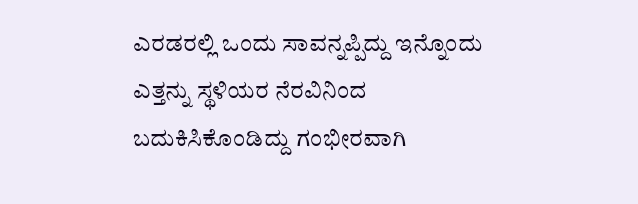ಎರಡರಲ್ಲಿ ಒಂದು ಸಾವನ್ನಪ್ಪಿದ್ದು ಇನ್ನೊಂದು ಎತ್ತನ್ನು ಸ್ಥಳಿಯರ ನೆರವಿನಿಂದ ಬದುಕಿಸಿಕೊಂಡಿದ್ದು ಗಂಭೀರವಾಗಿ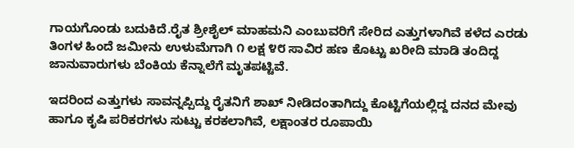ಗಾಯಗೊಂಡು ಬದುಕಿದೆ.ರೈತ ಶ್ರೀಶೈಲ್ ಮಾಹಮನಿ ಎಂಬುವರಿಗೆ ಸೇರಿದ ಎತ್ತುಗಳಾಗಿವೆ ಕಳೆದ ಎರಡು ತಿಂಗಳ ಹಿಂದೆ ಜಮೀನು ಉಳುಮೆಗಾಗಿ ೧ ಲಕ್ಷ ೪೮ ಸಾವಿರ ಹಣ ಕೊಟ್ಟು ಖರೀದಿ ಮಾಡಿ ತಂದಿದ್ದ ಜಾನುವಾರುಗಳು ಬೆಂಕಿಯ ಕೆನ್ನಾಲೆಗೆ ಮೃತಪಟ್ಟಿವೆ.

ಇದರಿಂದ ಎತ್ತುಗಳು ಸಾವನ್ನಪ್ಪಿದ್ದು ರೈತನಿಗೆ ಶಾಖ್ ನೀಡಿದಂತಾಗಿದ್ದು ಕೊಟ್ಟಿಗೆಯಲ್ಲಿದ್ದ ದನದ ಮೇವು ಹಾಗೂ ಕೃಷಿ ಪರಿಕರಗಳು ಸುಟ್ಟು ಕರಕಲಾಗಿವೆ, ಲಕ್ಷಾಂತರ ರೂಪಾಯಿ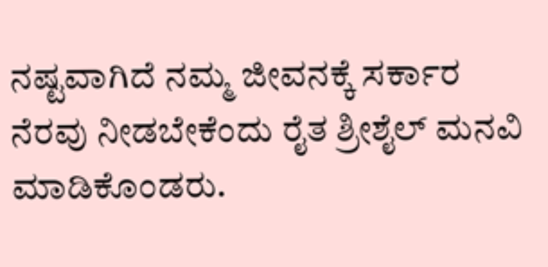ನಷ್ಟವಾಗಿದೆ ನಮ್ಮ ಜೀವನಕ್ಕೆ ಸರ್ಕಾರ ನೆರವು ನೀಡಬೇಕೆಂದು ರೈತ ಶ್ರೀಶೈಲ್ ಮನವಿ ಮಾಡಿಕೊಂಡರು.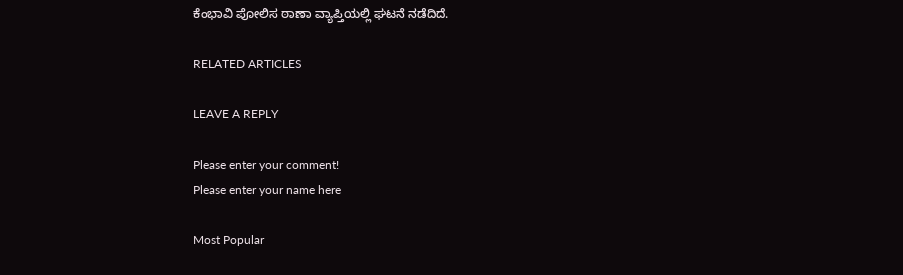ಕೆಂಭಾವಿ ಪೋಲಿಸ ಠಾಣಾ ವ್ಯಾಪ್ತಿಯಲ್ಲಿ ಘಟನೆ ನಡೆದಿದೆ.

RELATED ARTICLES

LEAVE A REPLY

Please enter your comment!
Please enter your name here

Most Popular